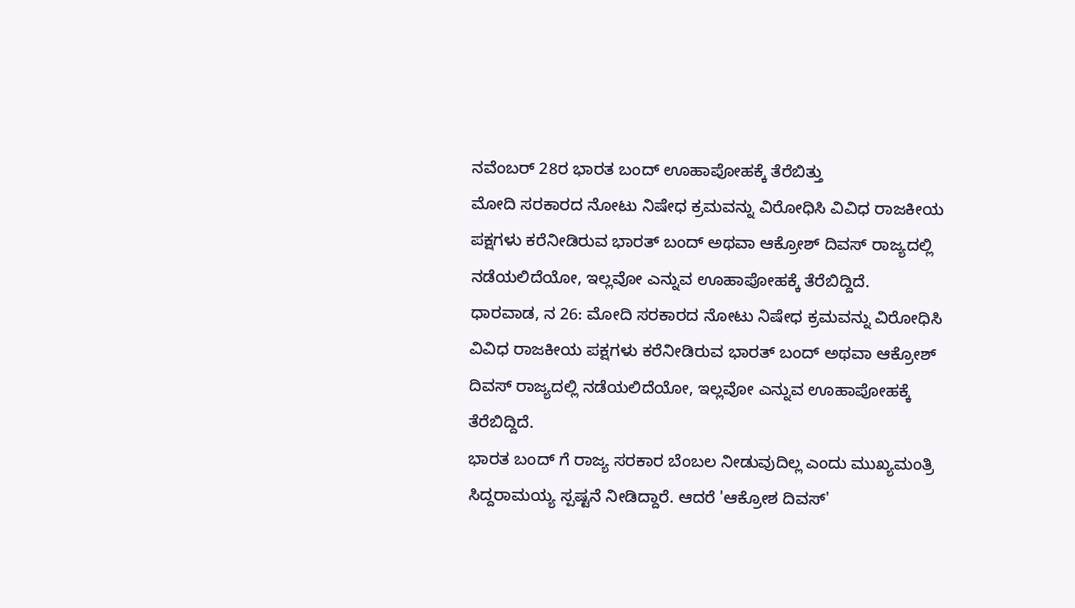ನವೆಂಬರ್ 28ರ ಭಾರತ ಬಂದ್ ಊಹಾಪೋಹಕ್ಕೆ ತೆರೆಬಿತ್ತು
ಮೋದಿ ಸರಕಾರದ ನೋಟು ನಿಷೇಧ ಕ್ರಮವನ್ನು ವಿರೋಧಿಸಿ ವಿವಿಧ ರಾಜಕೀಯ ಪಕ್ಷಗಳು ಕರೆನೀಡಿರುವ ಭಾರತ್ ಬಂದ್ ಅಥವಾ ಆಕ್ರೋಶ್ ದಿವಸ್ ರಾಜ್ಯದಲ್ಲಿ ನಡೆಯಲಿದೆಯೋ, ಇಲ್ಲವೋ ಎನ್ನುವ ಊಹಾಪೋಹಕ್ಕೆ ತೆರೆಬಿದ್ದಿದೆ.
ಧಾರವಾಡ, ನ 26: ಮೋದಿ ಸರಕಾರದ ನೋಟು ನಿಷೇಧ ಕ್ರಮವನ್ನು ವಿರೋಧಿಸಿ ವಿವಿಧ ರಾಜಕೀಯ ಪಕ್ಷಗಳು ಕರೆನೀಡಿರುವ ಭಾರತ್ ಬಂದ್ ಅಥವಾ ಆಕ್ರೋಶ್ ದಿವಸ್ ರಾಜ್ಯದಲ್ಲಿ ನಡೆಯಲಿದೆಯೋ, ಇಲ್ಲವೋ ಎನ್ನುವ ಊಹಾಪೋಹಕ್ಕೆ ತೆರೆಬಿದ್ದಿದೆ.
ಭಾರತ ಬಂದ್ ಗೆ ರಾಜ್ಯ ಸರಕಾರ ಬೆಂಬಲ ನೀಡುವುದಿಲ್ಲ ಎಂದು ಮುಖ್ಯಮಂತ್ರಿ ಸಿದ್ದರಾಮಯ್ಯ ಸ್ಪಷ್ಟನೆ ನೀಡಿದ್ದಾರೆ. ಆದರೆ 'ಆಕ್ರೋಶ ದಿವಸ್'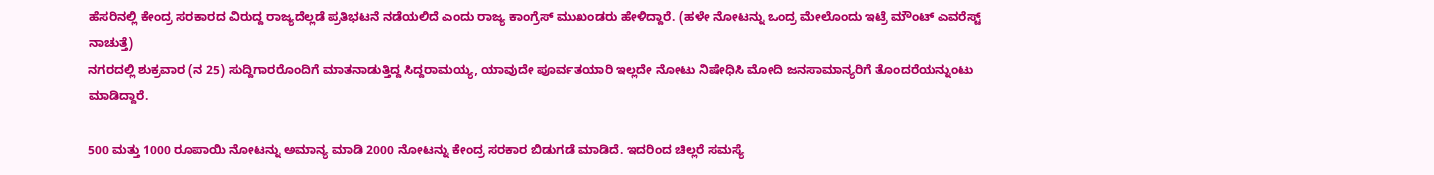ಹೆಸರಿನಲ್ಲಿ ಕೇಂದ್ರ ಸರಕಾರದ ವಿರುದ್ದ ರಾಜ್ಯದೆಲ್ಲಡೆ ಪ್ರತಿಭಟನೆ ನಡೆಯಲಿದೆ ಎಂದು ರಾಜ್ಯ ಕಾಂಗ್ರೆಸ್ ಮುಖಂಡರು ಹೇಳಿದ್ದಾರೆ. (ಹಳೇ ನೋಟನ್ನು ಒಂದ್ರ ಮೇಲೊಂದು ಇಟ್ರೆ ಮೌಂಟ್ ಎವರೆಸ್ಟ್ ನಾಚುತ್ತೆ)
ನಗರದಲ್ಲಿ ಶುಕ್ರವಾರ (ನ 25) ಸುದ್ದಿಗಾರರೊಂದಿಗೆ ಮಾತನಾಡುತ್ತಿದ್ದ ಸಿದ್ದರಾಮಯ್ಯ, ಯಾವುದೇ ಪೂರ್ವತಯಾರಿ ಇಲ್ಲದೇ ನೋಟು ನಿಷೇಧಿಸಿ ಮೋದಿ ಜನಸಾಮಾನ್ಯರಿಗೆ ತೊಂದರೆಯನ್ನುಂಟು ಮಾಡಿದ್ದಾರೆ.

500 ಮತ್ತು 1000 ರೂಪಾಯಿ ನೋಟನ್ನು ಅಮಾನ್ಯ ಮಾಡಿ 2000 ನೋಟನ್ನು ಕೇಂದ್ರ ಸರಕಾರ ಬಿಡುಗಡೆ ಮಾಡಿದೆ. ಇದರಿಂದ ಚಿಲ್ಲರೆ ಸಮಸ್ಯೆ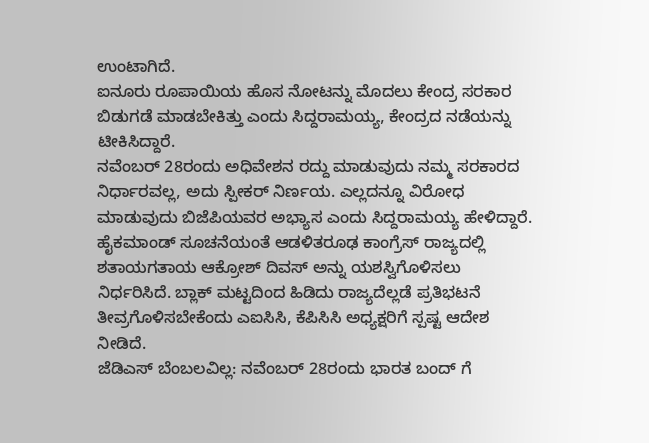ಉಂಟಾಗಿದೆ.
ಐನೂರು ರೂಪಾಯಿಯ ಹೊಸ ನೋಟನ್ನು ಮೊದಲು ಕೇಂದ್ರ ಸರಕಾರ ಬಿಡುಗಡೆ ಮಾಡಬೇಕಿತ್ತು ಎಂದು ಸಿದ್ದರಾಮಯ್ಯ, ಕೇಂದ್ರದ ನಡೆಯನ್ನು ಟೀಕಿಸಿದ್ದಾರೆ.
ನವೆಂಬರ್ 28ರಂದು ಅಧಿವೇಶನ ರದ್ದು ಮಾಡುವುದು ನಮ್ಮ ಸರಕಾರದ ನಿರ್ಧಾರವಲ್ಲ, ಅದು ಸ್ಪೀಕರ್ ನಿರ್ಣಯ. ಎಲ್ಲದನ್ನೂ ವಿರೋಧ ಮಾಡುವುದು ಬಿಜೆಪಿಯವರ ಅಭ್ಯಾಸ ಎಂದು ಸಿದ್ದರಾಮಯ್ಯ ಹೇಳಿದ್ದಾರೆ.
ಹೈಕಮಾಂಡ್ ಸೂಚನೆಯಂತೆ ಆಡಳಿತರೂಢ ಕಾಂಗ್ರೆಸ್ ರಾಜ್ಯದಲ್ಲಿ ಶತಾಯಗತಾಯ ಆಕ್ರೋಶ್ ದಿವಸ್ ಅನ್ನು ಯಶಸ್ವಿಗೊಳಿಸಲು ನಿರ್ಧರಿಸಿದೆ. ಬ್ಲಾಕ್ ಮಟ್ಟದಿಂದ ಹಿಡಿದು ರಾಜ್ಯದೆಲ್ಲಡೆ ಪ್ರತಿಭಟನೆ ತೀವ್ರಗೊಳಿಸಬೇಕೆಂದು ಎಐಸಿಸಿ, ಕೆಪಿಸಿಸಿ ಅಧ್ಯಕ್ಷರಿಗೆ ಸ್ಪಷ್ಟ ಆದೇಶ ನೀಡಿದೆ.
ಜೆಡಿಎಸ್ ಬೆಂಬಲವಿಲ್ಲ: ನವೆಂಬರ್ 28ರಂದು ಭಾರತ ಬಂದ್ ಗೆ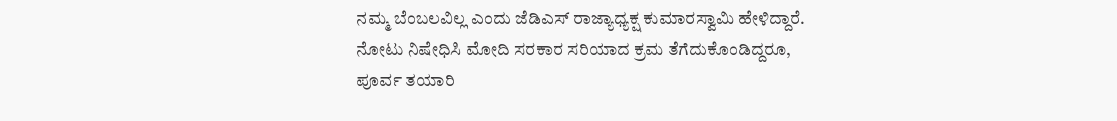ನಮ್ಮ ಬೆಂಬಲವಿಲ್ಲ ಎಂದು ಜೆಡಿಎಸ್ ರಾಜ್ಯಾಧ್ಯಕ್ಷ ಕುಮಾರಸ್ವಾಮಿ ಹೇಳಿದ್ದಾರೆ. ನೋಟು ನಿಷೇಧಿಸಿ ಮೋದಿ ಸರಕಾರ ಸರಿಯಾದ ಕ್ರಮ ತೆಗೆದುಕೊಂಡಿದ್ದರೂ, ಪೂರ್ವ ತಯಾರಿ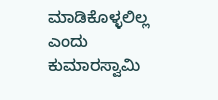ಮಾಡಿಕೊಳ್ಳಲಿಲ್ಲ ಎಂದು ಕುಮಾರಸ್ವಾಮಿ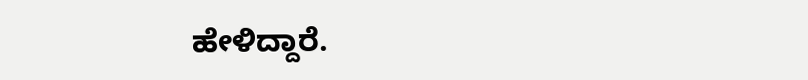ಹೇಳಿದ್ದಾರೆ.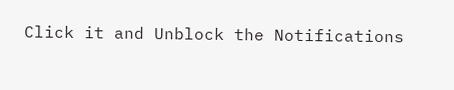Click it and Unblock the Notifications